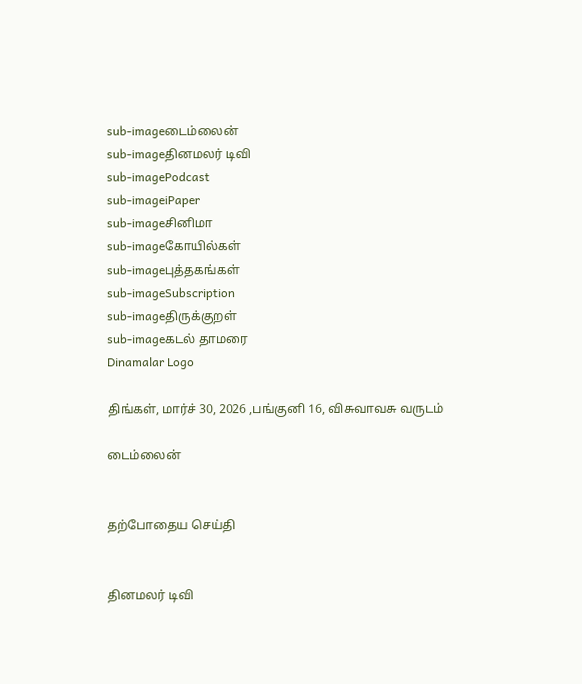sub-imageடைம்லைன்
sub-imageதினமலர் டிவி
sub-imagePodcast
sub-imageiPaper
sub-imageசினிமா
sub-imageகோயில்கள்
sub-imageபுத்தகங்கள்
sub-imageSubscription
sub-imageதிருக்குறள்
sub-imageகடல் தாமரை
Dinamalar Logo

திங்கள், மார்ச் 30, 2026 ,பங்குனி 16, விசுவாவசு வருடம்

டைம்லைன்


தற்போதைய செய்தி


தினமலர் டிவி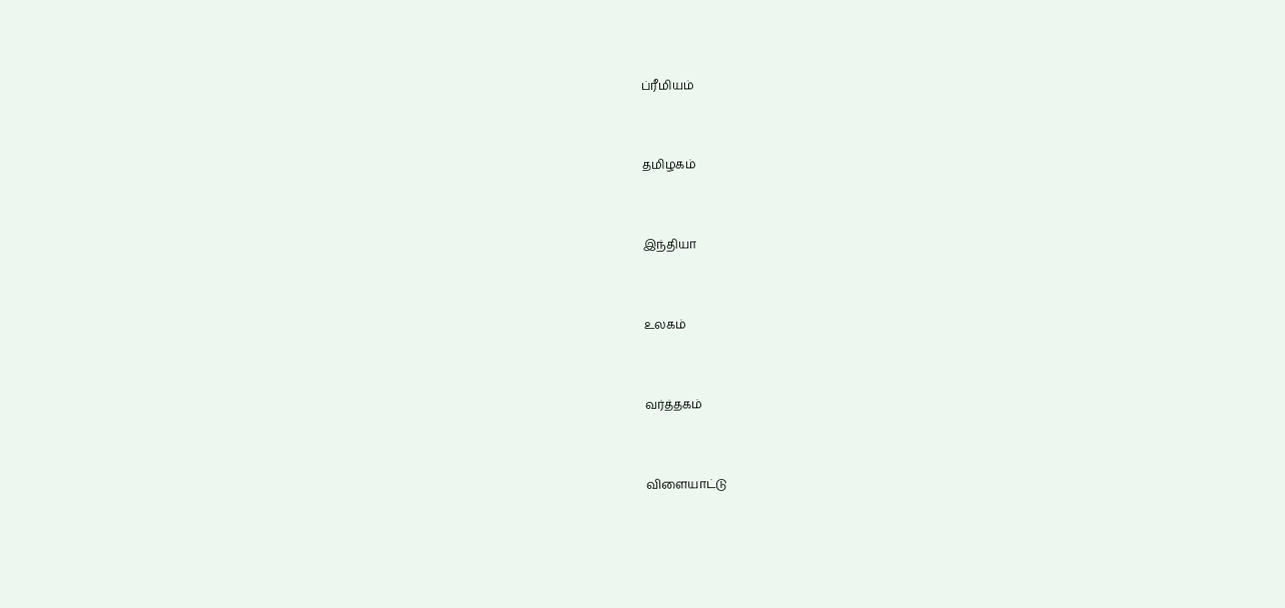ப்ரீமியம்


தமிழகம்


இந்தியா


உலகம்


வர்த்தகம்


விளையாட்டு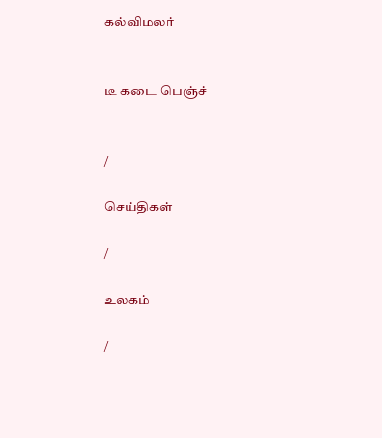கல்விமலர்


டீ கடை பெஞ்ச்


/

செய்திகள்

/

உலகம்

/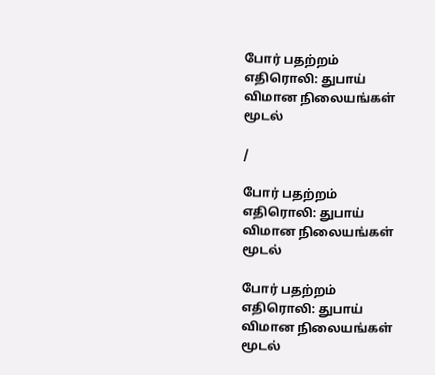போர் பதற்றம் எதிரொலி: துபாய் விமான நிலையங்கள் மூடல்

/

போர் பதற்றம் எதிரொலி: துபாய் விமான நிலையங்கள் மூடல்

போர் பதற்றம் எதிரொலி: துபாய் விமான நிலையங்கள் மூடல்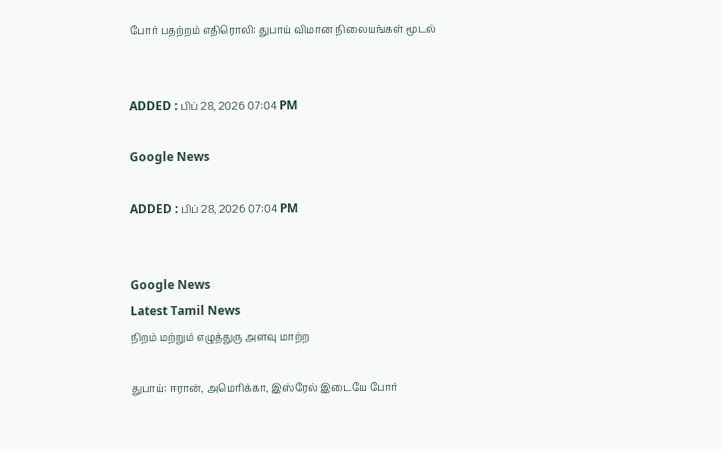போர் பதற்றம் எதிரொலி: துபாய் விமான நிலையங்கள் மூடல்


ADDED : பிப் 28, 2026 07:04 PM

Google News

ADDED : பிப் 28, 2026 07:04 PM


Google News
Latest Tamil News
நிறம் மற்றும் எழுத்துரு அளவு மாற்ற

துபாய்: ஈரான், அமெரிக்கா, இஸ்ரேல் இடையே போர்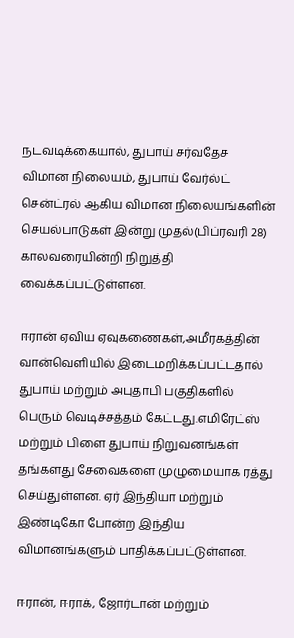நடவடிக்கையால், துபாய் சர்வதேச விமான நிலையம், துபாய் வேர்ல்ட் சென்ட்ரல் ஆகிய விமான நிலையங்களின் செயல்பாடுகள் இன்று முதல்(பிப்ரவரி 28) காலவரையின்றி நிறுத்தி வைக்கப்பட்டுள்ளன.

ஈரான் ஏவிய ஏவுகணைகள்,அமீரகத்தின் வான்வெளியில் இடைமறிக்கப்பட்டதால் துபாய் மற்றும் அபுதாபி பகுதிகளில் பெரும் வெடிச்சத்தம் கேட்டது.எமிரேட்ஸ் மற்றும் பிளை துபாய் நிறுவனங்கள் தங்களது சேவைகளை முழுமையாக ரத்து செய்துள்ளன. ஏர் இந்தியா மற்றும் இண்டிகோ போன்ற இந்திய விமானங்களும் பாதிக்கப்பட்டுள்ளன.

ஈரான், ஈராக், ஜோர்டான் மற்றும்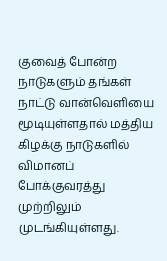குவைத் போன்ற நாடுகளும் தங்கள் நாட்டு வான்வெளியை மூடியுள்ளதால் மத்திய கிழக்கு நாடுகளில் விமானப் போக்குவரத்து முற்றிலும் முடங்கியுள்ளது.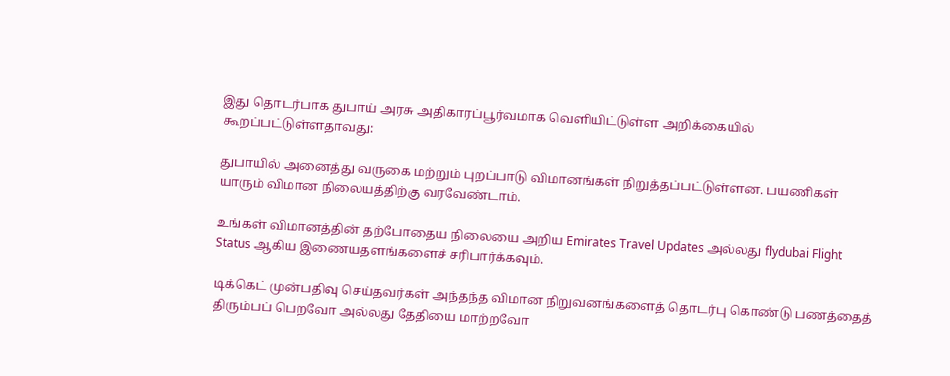இது தொடர்பாக துபாய் அரசு அதிகாரப்பூர்வமாக வெளியிட்டுள்ள அறிக்கையில் கூறப்பட்டுள்ளதாவது:

துபாயில் அனைத்து வருகை மற்றும் புறப்பாடு விமானங்கள் நிறுத்தப்பட்டுள்ளன. பயணிகள் யாரும் விமான நிலையத்திற்கு வரவேண்டாம்.

உங்கள் விமானத்தின் தற்போதைய நிலையை அறிய Emirates Travel Updates அல்லது flydubai Flight Status ஆகிய இணையதளங்களைச் சரிபார்க்கவும்.

டிக்கெட் முன்பதிவு செய்தவர்கள் அந்தந்த விமான நிறுவனங்களைத் தொடர்பு கொண்டு பணத்தைத் திரும்பப் பெறவோ அல்லது தேதியை மாற்றவோ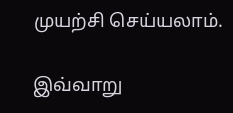முயற்சி செய்யலாம்.

இவ்வாறு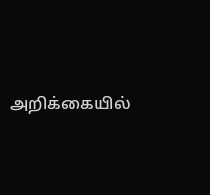அறிக்கையில்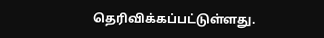தெரிவிக்கப்பட்டுள்ளது.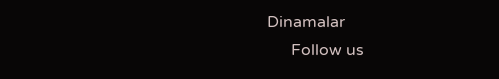Dinamalar
      Follow us